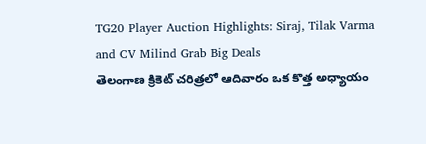TG20 Player Auction Highlights: Siraj, Tilak Varma and CV Milind Grab Big Deals
తెలంగాణ క్రికెట్ చరిత్రలో ఆదివారం ఒక కొత్త అధ్యాయం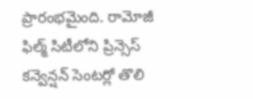ప్రారంభమైంది. రామోజీ ఫిల్మ్ సిటీలోని ప్రిన్సెస్ కన్వెన్షన్ సెంటర్లో తొలి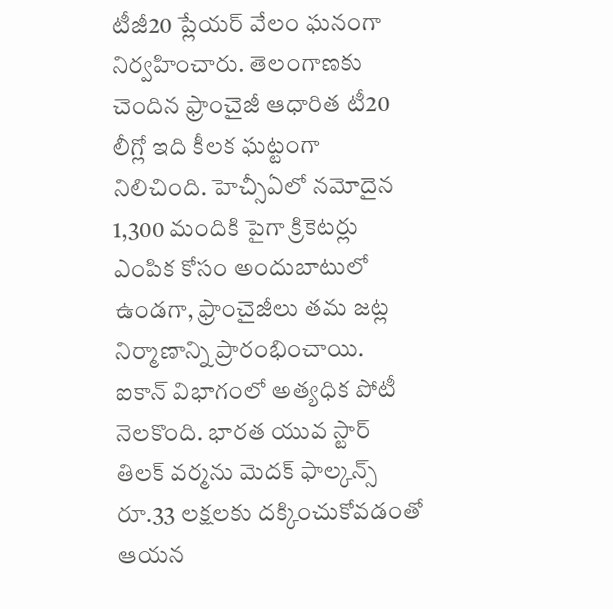టీజీ20 ప్లేయర్ వేలం ఘనంగా నిర్వహించారు. తెలంగాణకు చెందిన ఫ్రాంచైజీ ఆధారిత టీ20 లీగ్లో ఇది కీలక ఘట్టంగా నిలిచింది. హెచ్సీఏలో నమోదైన 1,300 మందికి పైగా క్రికెటర్లు ఎంపిక కోసం అందుబాటులో ఉండగా, ఫ్రాంచైజీలు తమ జట్ల నిర్మాణాన్ని ప్రారంభించాయి.
ఐకాన్ విభాగంలో అత్యధిక పోటీ నెలకొంది. భారత యువ స్టార్ తిలక్ వర్మను మెదక్ ఫాల్కన్స్ రూ.33 లక్షలకు దక్కించుకోవడంతో ఆయన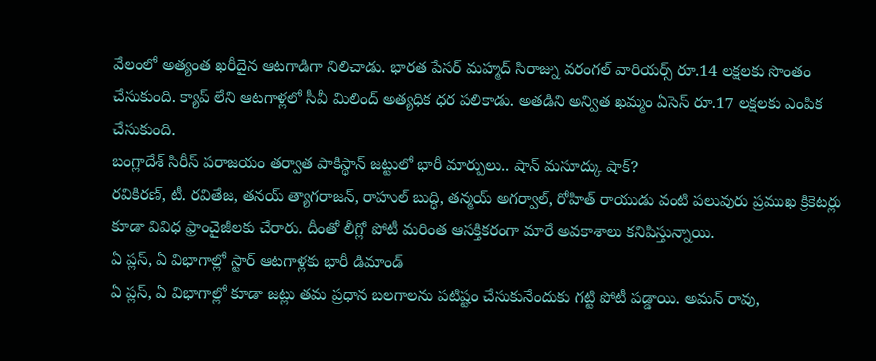వేలంలో అత్యంత ఖరీదైన ఆటగాడిగా నిలిచాడు. భారత పేసర్ మహ్మద్ సిరాజ్ను వరంగల్ వారియర్స్ రూ.14 లక్షలకు సొంతం చేసుకుంది. క్యాప్ లేని ఆటగాళ్లలో సీవీ మిలింద్ అత్యధిక ధర పలికాడు. అతడిని అన్విత ఖమ్మం ఏసెస్ రూ.17 లక్షలకు ఎంపిక చేసుకుంది.
బంగ్లాదేశ్ సిరీస్ పరాజయం తర్వాత పాకిస్థాన్ జట్టులో భారీ మార్పులు.. షాన్ మసూద్కు షాక్?
రవికిరణ్, టీ. రవితేజ, తనయ్ త్యాగరాజన్, రాహుల్ బుద్ధి, తన్మయ్ అగర్వాల్, రోహిత్ రాయుడు వంటి పలువురు ప్రముఖ క్రికెటర్లు కూడా వివిధ ఫ్రాంచైజీలకు చేరారు. దీంతో లీగ్లో పోటీ మరింత ఆసక్తికరంగా మారే అవకాశాలు కనిపిస్తున్నాయి.
ఏ ప్లస్, ఏ విభాగాల్లో స్టార్ ఆటగాళ్లకు భారీ డిమాండ్
ఏ ప్లస్, ఏ విభాగాల్లో కూడా జట్లు తమ ప్రధాన బలగాలను పటిష్టం చేసుకునేందుకు గట్టి పోటీ పడ్డాయి. అమన్ రావు,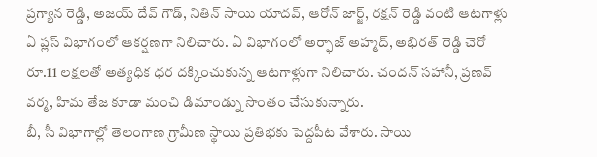ప్రగ్యాన రెడ్డి, అజయ్ దేవ్ గౌడ్, నితిన్ సాయి యాదవ్, ఆరోన్ జార్జ్, రక్షన్ రెడ్డి వంటి ఆటగాళ్లు ఏ ప్లస్ విభాగంలో ఆకర్షణగా నిలిచారు. ఏ విభాగంలో అర్ఫాజ్ అహ్మద్, అభిరత్ రెడ్డి చెరో రూ.11 లక్షలతో అత్యధిక ధర దక్కించుకున్న ఆటగాళ్లుగా నిలిచారు. చందన్ సహానీ, ప్రణవ్ వర్మ, హిమ తేజ కూడా మంచి డిమాండ్ను సొంతం చేసుకున్నారు.
బీ, సీ విభాగాల్లో తెలంగాణ గ్రామీణ స్థాయి ప్రతిభకు పెద్దపీట వేశారు. సాయి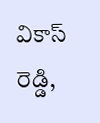వికాస్ రెడ్డి,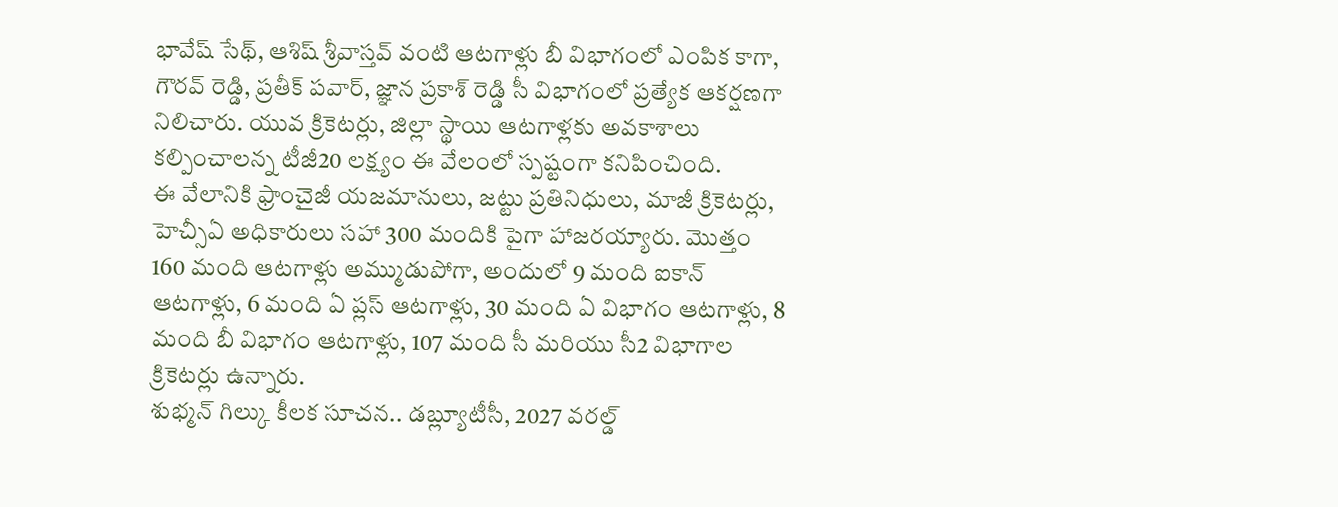భావేష్ సేథ్, ఆశిష్ శ్రీవాస్తవ్ వంటి ఆటగాళ్లు బీ విభాగంలో ఎంపిక కాగా, గౌరవ్ రెడ్డి, ప్రతీక్ పవార్, జ్ఞాన ప్రకాశ్ రెడ్డి సీ విభాగంలో ప్రత్యేక ఆకర్షణగా నిలిచారు. యువ క్రికెటర్లు, జిల్లా స్థాయి ఆటగాళ్లకు అవకాశాలు కల్పించాలన్న టీజీ20 లక్ష్యం ఈ వేలంలో స్పష్టంగా కనిపించింది.
ఈ వేలానికి ఫ్రాంచైజీ యజమానులు, జట్టు ప్రతినిధులు, మాజీ క్రికెటర్లు, హెచ్సీఏ అధికారులు సహా 300 మందికి పైగా హాజరయ్యారు. మొత్తం 160 మంది ఆటగాళ్లు అమ్ముడుపోగా, అందులో 9 మంది ఐకాన్ ఆటగాళ్లు, 6 మంది ఏ ప్లస్ ఆటగాళ్లు, 30 మంది ఏ విభాగం ఆటగాళ్లు, 8 మంది బీ విభాగం ఆటగాళ్లు, 107 మంది సీ మరియు సీ2 విభాగాల క్రికెటర్లు ఉన్నారు.
శుభ్మన్ గిల్కు కీలక సూచన.. డబ్ల్యూటీసీ, 2027 వరల్డ్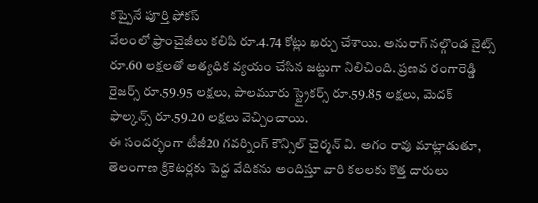కప్పైనే పూర్తి ఫోకస్
వేలంలో ఫ్రాంచైజీలు కలిపి రూ.4.74 కోట్లు ఖర్చు చేశాయి. అనురాగ్ నల్గొండ నైట్స్ రూ.60 లక్షలతో అత్యధిక వ్యయం చేసిన జట్టుగా నిలిచింది. ప్రణవ రంగారెడ్డి రైజర్స్ రూ.59.95 లక్షలు, పాలమూరు స్ట్రైకర్స్ రూ.59.85 లక్షలు, మెదక్ ఫాల్కన్స్ రూ.59.20 లక్షలు వెచ్చించాయి.
ఈ సందర్భంగా టీజీ20 గవర్నింగ్ కౌన్సిల్ చైర్మన్ వి. అగం రావు మాట్లాడుతూ, తెలంగాణ క్రికెటర్లకు పెద్ద వేదికను అందిస్తూ వారి కలలకు కొత్త దారులు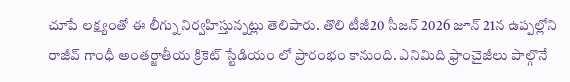చూపే లక్ష్యంతో ఈ లీగ్ను నిర్వహిస్తున్నట్లు తెలిపారు. తొలి టీజీ20 సీజన్ 2026 జూన్ 21న ఉప్పల్లోని రాజీవ్ గాంధీ అంతర్జాతీయ క్రికెట్ స్టేడియం లో ప్రారంభం కానుంది. ఎనిమిది ఫ్రాంచైజీలు పాల్గొనే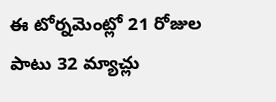ఈ టోర్నమెంట్లో 21 రోజుల పాటు 32 మ్యాచ్లు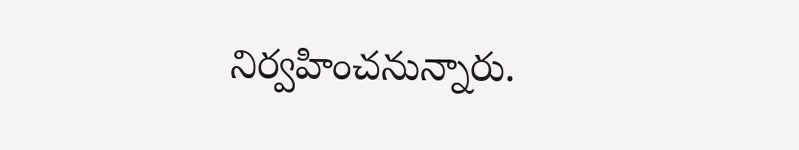నిర్వహించనున్నారు.